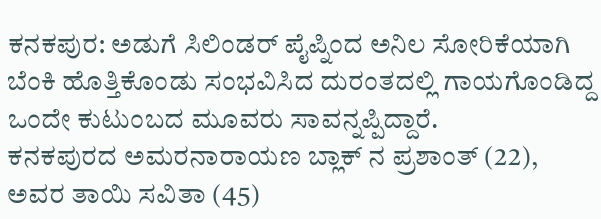ಕನಕಪುರ: ಅಡುಗೆ ಸಿಲಿಂಡರ್ ಪೈಪ್ನಿಂದ ಅನಿಲ ಸೋರಿಕೆಯಾಗಿ ಬೆಂಕಿ ಹೊತ್ತಿಕೊಂಡು ಸಂಭವಿಸಿದ ದುರಂತದಲ್ಲಿ ಗಾಯಗೊಂಡಿದ್ದ ಒಂದೇ ಕುಟುಂಬದ ಮೂವರು ಸಾವನ್ನಪ್ಪಿದ್ದಾರೆ.
ಕನಕಪುರದ ಅಮರನಾರಾಯಣ ಬ್ಲಾಕ್ ನ ಪ್ರಶಾಂತ್ (22), ಅವರ ತಾಯಿ ಸವಿತಾ (45)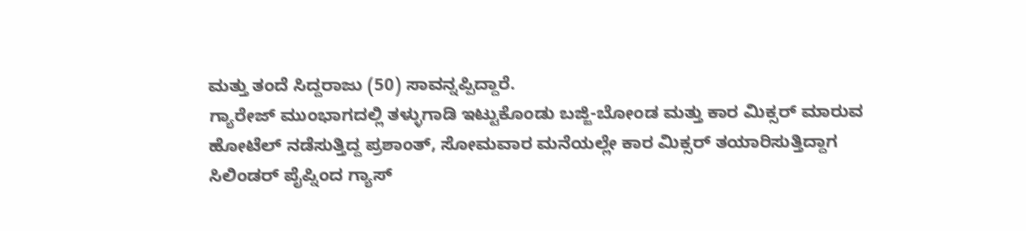ಮತ್ತು ತಂದೆ ಸಿದ್ದರಾಜು (50) ಸಾವನ್ನಪ್ಪಿದ್ದಾರೆ.
ಗ್ಯಾರೇಜ್ ಮುಂಭಾಗದಲ್ಲಿ ತಳ್ಳುಗಾಡಿ ಇಟ್ಟುಕೊಂಡು ಬಜ್ಜಿ-ಬೋಂಡ ಮತ್ತು ಕಾರ ಮಿಕ್ಸರ್ ಮಾರುವ ಹೋಟೆಲ್ ನಡೆಸುತ್ತಿದ್ದ ಪ್ರಶಾಂತ್, ಸೋಮವಾರ ಮನೆಯಲ್ಲೇ ಕಾರ ಮಿಕ್ಸರ್ ತಯಾರಿಸುತ್ತಿದ್ದಾಗ ಸಿಲಿಂಡರ್ ಪೈಪ್ನಿಂದ ಗ್ಯಾಸ್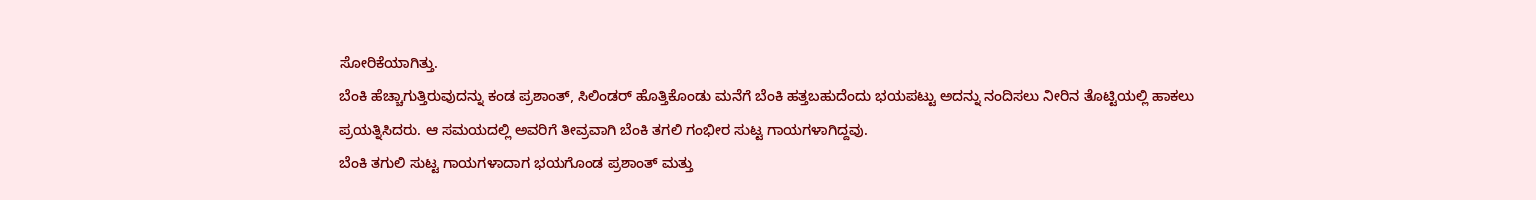ಸೋರಿಕೆಯಾಗಿತ್ತು.
ಬೆಂಕಿ ಹೆಚ್ಚಾಗುತ್ತಿರುವುದನ್ನು ಕಂಡ ಪ್ರಶಾಂತ್, ಸಿಲಿಂಡರ್ ಹೊತ್ತಿಕೊಂಡು ಮನೆಗೆ ಬೆಂಕಿ ಹತ್ತಬಹುದೆಂದು ಭಯಪಟ್ಟು ಅದನ್ನು ನಂದಿಸಲು ನೀರಿನ ತೊಟ್ಟಿಯಲ್ಲಿ ಹಾಕಲು ಪ್ರಯತ್ನಿಸಿದರು. ಆ ಸಮಯದಲ್ಲಿ ಅವರಿಗೆ ತೀವ್ರವಾಗಿ ಬೆಂಕಿ ತಗಲಿ ಗಂಭೀರ ಸುಟ್ಟ ಗಾಯಗಳಾಗಿದ್ದವು.
ಬೆಂಕಿ ತಗುಲಿ ಸುಟ್ಟ ಗಾಯಗಳಾದಾಗ ಭಯಗೊಂಡ ಪ್ರಶಾಂತ್ ಮತ್ತು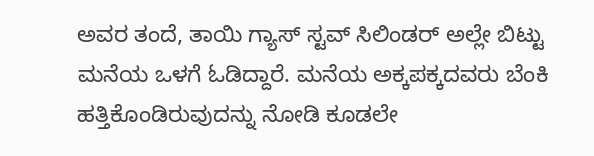ಅವರ ತಂದೆ, ತಾಯಿ ಗ್ಯಾಸ್ ಸ್ಟವ್ ಸಿಲಿಂಡರ್ ಅಲ್ಲೇ ಬಿಟ್ಟು ಮನೆಯ ಒಳಗೆ ಓಡಿದ್ದಾರೆ. ಮನೆಯ ಅಕ್ಕಪಕ್ಕದವರು ಬೆಂಕಿ ಹತ್ತಿಕೊಂಡಿರುವುದನ್ನು ನೋಡಿ ಕೂಡಲೇ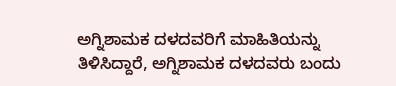ಅಗ್ನಿಶಾಮಕ ದಳದವರಿಗೆ ಮಾಹಿತಿಯನ್ನು ತಿಳಿಸಿದ್ದಾರೆ, ಅಗ್ನಿಶಾಮಕ ದಳದವರು ಬಂದು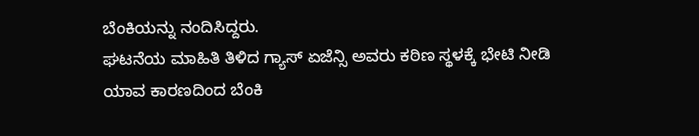ಬೆಂಕಿಯನ್ನು ನಂದಿಸಿದ್ದರು.
ಘಟನೆಯ ಮಾಹಿತಿ ತಿಳಿದ ಗ್ಯಾಸ್ ಏಜೆನ್ಸಿ ಅವರು ಕಠಿಣ ಸ್ಥಳಕ್ಕೆ ಭೇಟಿ ನೀಡಿ ಯಾವ ಕಾರಣದಿಂದ ಬೆಂಕಿ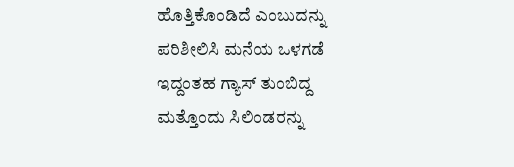ಹೊತ್ತಿಕೊಂಡಿದೆ ಎಂಬುದನ್ನು ಪರಿಶೀಲಿಸಿ ಮನೆಯ ಒಳಗಡೆ ಇದ್ದಂತಹ ಗ್ಯಾಸ್ ತುಂಬಿದ್ದ ಮತ್ತೊಂದು ಸಿಲಿಂಡರನ್ನು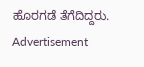ಹೊರಗಡೆ ತೆಗೆದಿದ್ದರು.
Advertisement